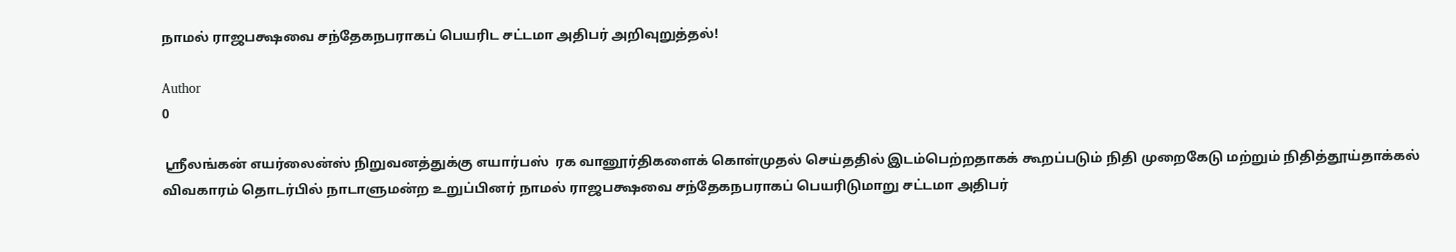நாமல் ராஜபக்ஷவை சந்தேகநபராகப் பெயரிட சட்டமா அதிபர் அறிவுறுத்தல்!

Author
0

 ஸ்ரீலங்கன் எயர்லைன்ஸ் நிறுவனத்துக்கு எயார்பஸ்  ரக வானூர்திகளைக் கொள்முதல் செய்ததில் இடம்பெற்றதாகக் கூறப்படும் நிதி முறைகேடு மற்றும் நிதித்தூய்தாக்கல் விவகாரம் தொடர்பில் நாடாளுமன்ற உறுப்பினர் நாமல் ராஜபக்ஷவை சந்தேகநபராகப் பெயரிடுமாறு சட்டமா அதிபர்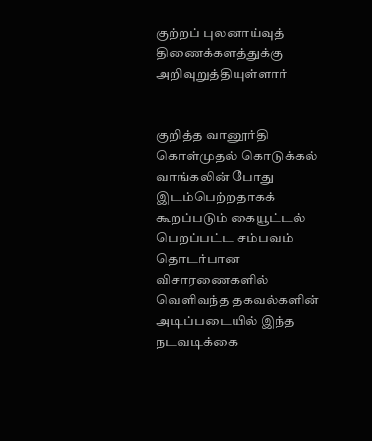குற்றப் புலனாய்வுத் திணைக்களத்துக்கு  அறிவுறுத்தியுள்ளார்


குறித்த வானூர்தி கொள்முதல் கொடுக்கல் வாங்கலின் போது இடம்பெற்றதாகக் கூறப்படும் கையூட்டல் பெறப்பட்ட சம்பவம் தொடர்பான விசாரணைகளில் வெளிவந்த தகவல்களின் அடிப்படையில் இந்த நடவடிக்கை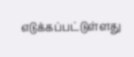எடுக்கப்பட்டுள்ளது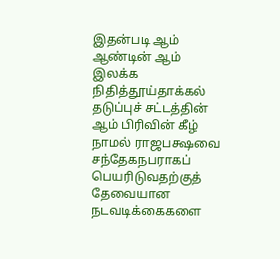இதன்படி ஆம் ஆண்டின் ஆம் இலக்க நிதித்தூய்தாக்கல் தடுப்புச் சட்டத்தின்  ஆம் பிரிவின் கீழ் நாமல் ராஜபக்ஷவை சந்தேகநபராகப் பெயரிடுவதற்குத் தேவையான நடவடிக்கைகளை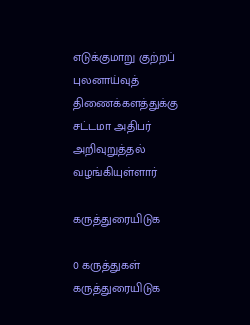எடுக்குமாறு குற்றப் புலனாய்வுத் திணைக்களத்துக்கு சட்டமா அதிபர் அறிவுறுத்தல் வழங்கியுள்ளார்

கருத்துரையிடுக

0 கருத்துகள்
கருத்துரையிடுக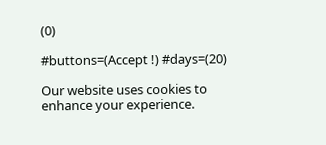(0)

#buttons=(Accept !) #days=(20)

Our website uses cookies to enhance your experience.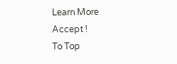Learn More
Accept !
To Top